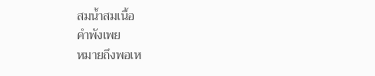สมน้ำสมเนื้อ
คำพังเพย
หมายถึงพอเห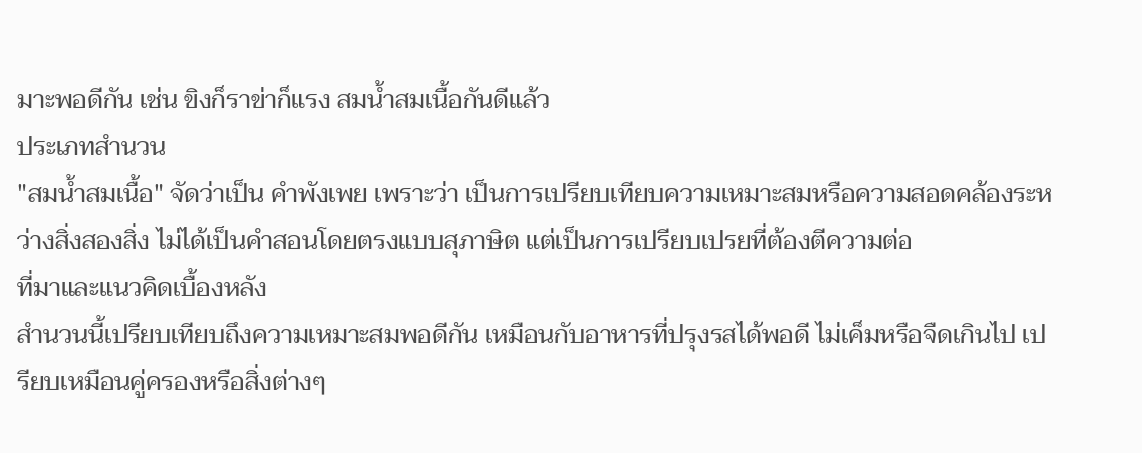มาะพอดีกัน เช่น ขิงก็ราข่าก็แรง สมน้ำสมเนื้อกันดีแล้ว
ประเภทสำนวน
"สมน้ำสมเนื้อ" จัดว่าเป็น คำพังเพย เพราะว่า เป็นการเปรียบเทียบความเหมาะสมหรือความสอดคล้องระหว่างสิ่งสองสิ่ง ไม่ได้เป็นคำสอนโดยตรงแบบสุภาษิต แต่เป็นการเปรียบเปรยที่ต้องตีความต่อ
ที่มาและแนวคิดเบื้องหลัง
สำนวนนี้เปรียบเทียบถึงความเหมาะสมพอดีกัน เหมือนกับอาหารที่ปรุงรสได้พอดี ไม่เค็มหรือจืดเกินไป เปรียบเหมือนคู่ครองหรือสิ่งต่างๆ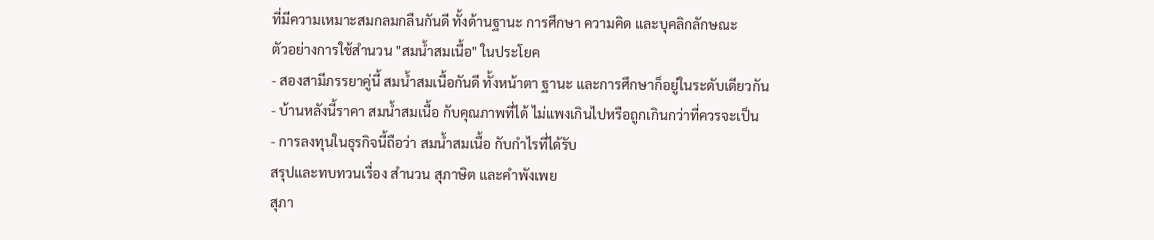ที่มีความเหมาะสมกลมกลืนกันดี ทั้งด้านฐานะ การศึกษา ความคิด และบุคลิกลักษณะ
ตัวอย่างการใช้สำนวน "สมน้ำสมเนื้อ" ในประโยค
- สองสามีภรรยาคู่นี้ สมน้ำสมเนื้อกันดี ทั้งหน้าตา ฐานะ และการศึกษาก็อยู่ในระดับเดียวกัน
- บ้านหลังนี้ราคา สมน้ำสมเนื้อ กับคุณภาพที่ได้ ไม่แพงเกินไปหรือถูกเกินกว่าที่ควรจะเป็น
- การลงทุนในธุรกิจนี้ถือว่า สมน้ำสมเนื้อ กับกำไรที่ได้รับ
สรุปและทบทวนเรื่อง สำนวน สุภาษิต และคำพังเพย
สุภา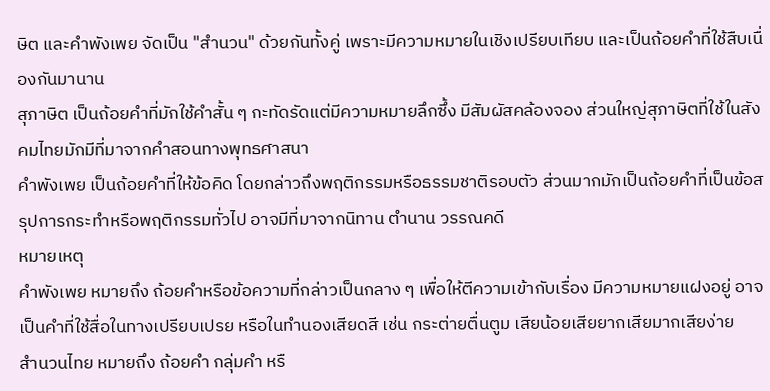ษิต และคำพังเพย จัดเป็น "สำนวน" ด้วยกันทั้งคู่ เพราะมีความหมายในเชิงเปรียบเทียบ และเป็นถ้อยคำที่ใช้สืบเนื่องกันมานาน
สุภาษิต เป็นถ้อยคำที่มักใช้คำสั้น ๆ กะทัดรัดแต่มีความหมายลึกซึ้ง มีสัมผัสคล้องจอง ส่วนใหญ่สุภาษิตที่ใช้ในสังคมไทยมักมีที่มาจากคำสอนทางพุทธศาสนา
คำพังเพย เป็นถ้อยคำที่ให้ข้อคิด โดยกล่าวถึงพฤติกรรมหรือธรรมชาติรอบตัว ส่วนมากมักเป็นถ้อยคำที่เป็นข้อสรุปการกระทำหรือพฤติกรรมทั่วไป อาจมีที่มาจากนิทาน ตำนาน วรรณคดี
หมายเหตุ
คำพังเพย หมายถึง ถ้อยคำหรือข้อความที่กล่าวเป็นกลาง ๆ เพื่อให้ตีความเข้ากับเรื่อง มีความหมายแฝงอยู่ อาจเป็นคำที่ใช้สื่อในทางเปรียบเปรย หรือในทำนองเสียดสี เช่น กระต่ายตื่นตูม เสียน้อยเสียยากเสียมากเสียง่าย
สำนวนไทย หมายถึง ถ้อยคำ กลุ่มคำ หรื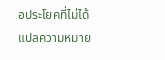อประโยคที่ไม่ได้แปลความหมาย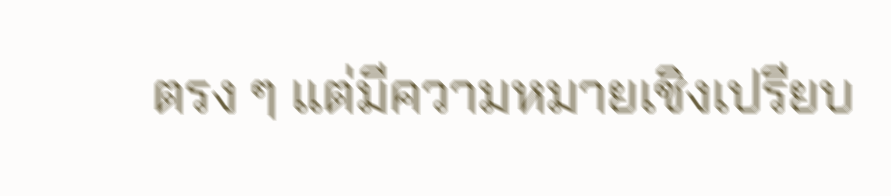ตรง ๆ แต่มีความหมายเชิงเปรียบ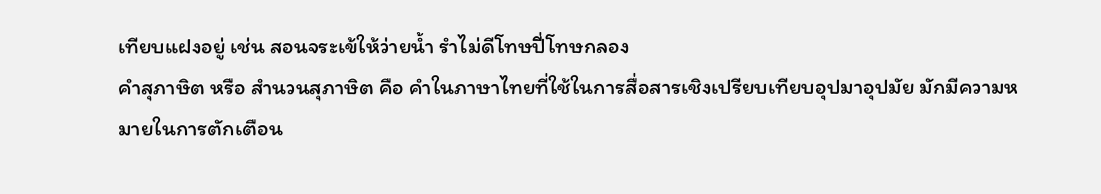เทียบแฝงอยู่ เช่น สอนจระเข้ให้ว่ายนํ้า รำไม่ดีโทษปี่โทษกลอง
คำสุภาษิต หรือ สำนวนสุภาษิต คือ คำในภาษาไทยที่ใช้ในการสื่อสารเชิงเปรียบเทียบอุปมาอุปมัย มักมีความหมายในการตักเตือน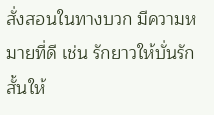สั่งสอนในทางบวก มีความหมายที่ดี เช่น รักยาวให้บั่นรักสั้นให้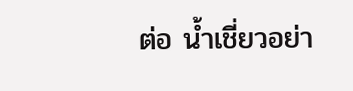ต่อ น้ำเชี่ยวอย่า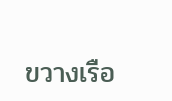ขวางเรือ